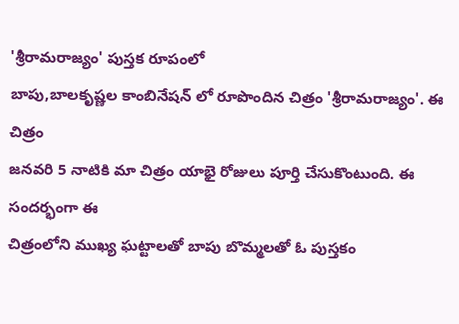'శ్రీరామరాజ్యం' పుస్తక రూపంలో
బాపు,బాలకృష్ణల కాంబినేషన్ లో రూపొందిన చిత్రం 'శ్రీరామరాజ్యం'. ఈ చిత్రం
జనవరి 5 నాటికి మా చిత్రం యాభై రోజులు పూర్తి చేసుకొంటుంది. ఈ సందర్భంగా ఈ
చిత్రంలోని ముఖ్య ఘట్టాలతో బాపు బొమ్మలతో ఓ పుస్తకం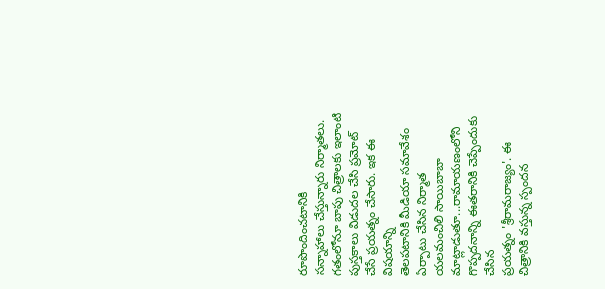రూపొందించటానికి
సన్నాహాలు చేస్తున్నారు నిర్మాతలు. గతంలోనూ బాపు చిత్రాలకు ఇలాంటి
పుస్తకాలు విడుదల చేసి ప్రమోట్ చేసే ప్రయత్నం చేసారు. ఇక ఈ విషయాన్ని
తెలపటానికి మీడియా సమావేశం ఏర్పాటు చేసిన నిర్మాత యలమంచిలి సాయిబాబా
మాట్లాడుతూ...రామాయణంలోని గొప్పదనాన్ని ఈతరానికి చెప్పేందుకు చేసిన
ప్రయత్నం 'శ్రీరామరాజ్యం'. ఈ చిత్రానికి వస్తున్న స్పందన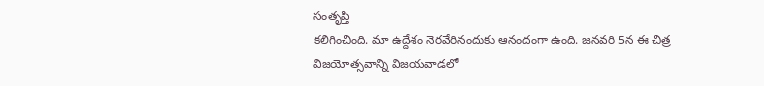సంతృప్తి
కలిగించింది. మా ఉద్దేశం నెరవేరినందుకు ఆనందంగా ఉంది. జనవరి 5న ఈ చిత్ర
విజయోత్సవాన్ని విజయవాడలో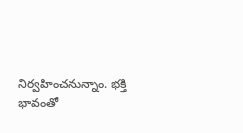నిర్వహించనున్నాం. భక్తి భావంతో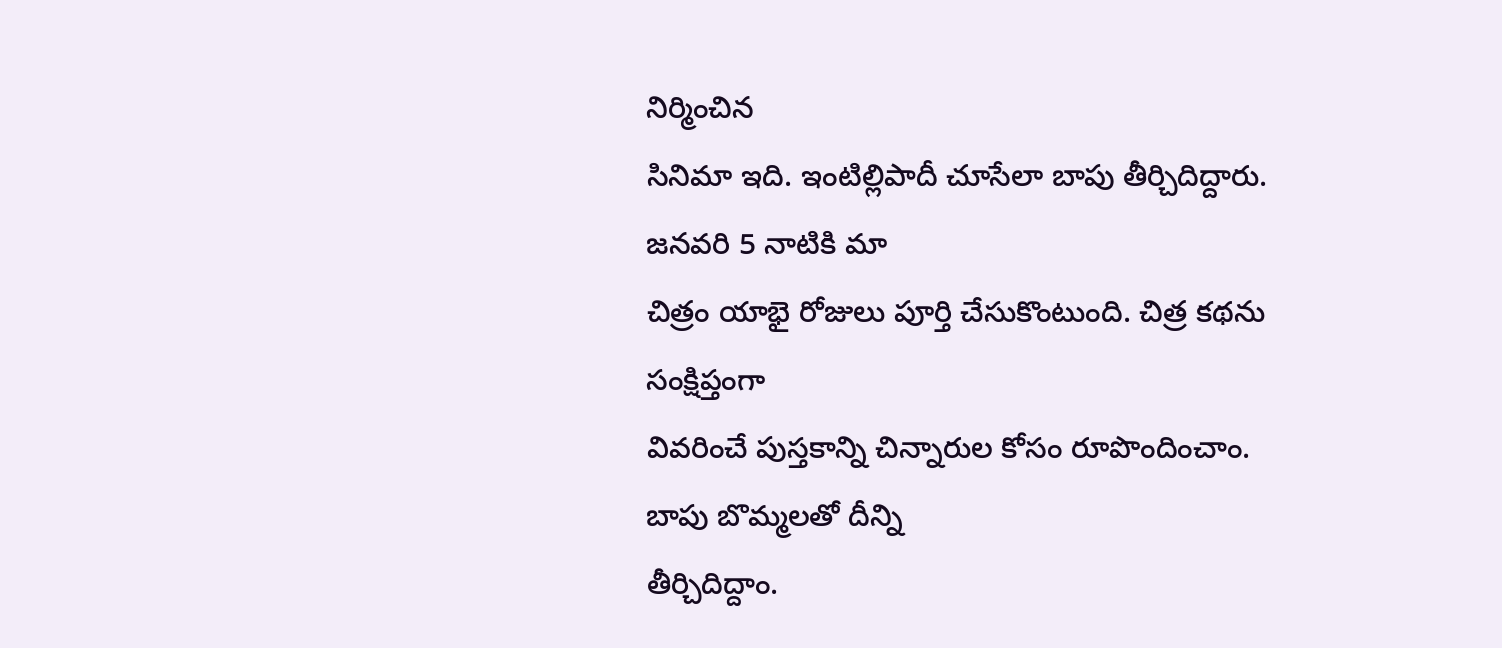నిర్మించిన
సినిమా ఇది. ఇంటిల్లిపాదీ చూసేలా బాపు తీర్చిదిద్దారు. జనవరి 5 నాటికి మా
చిత్రం యాభై రోజులు పూర్తి చేసుకొంటుంది. చిత్ర కథను సంక్షిప్తంగా
వివరించే పుస్తకాన్ని చిన్నారుల కోసం రూపొందించాం. బాపు బొమ్మలతో దీన్ని
తీర్చిదిద్దాం.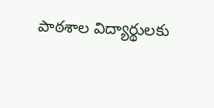పాఠశాల విద్యార్థులకు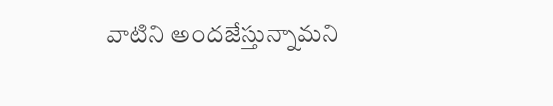వాటిని అందజేస్తున్నామని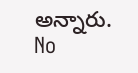అన్నారు.
No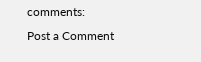comments:
Post a Comment